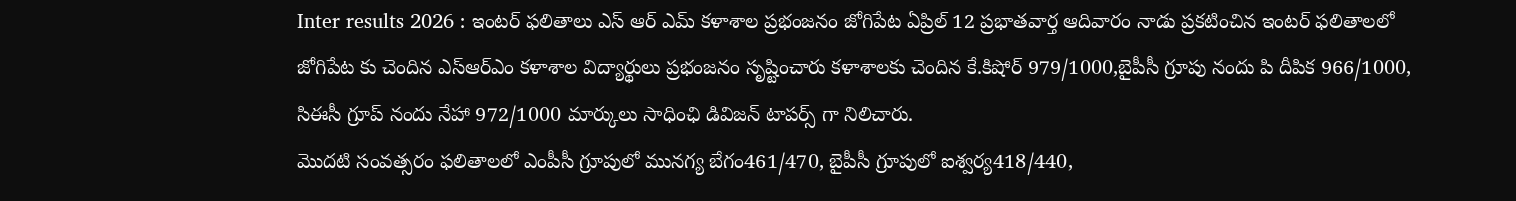Inter results 2026 : ఇంటర్ ఫలితాలు ఎస్ ఆర్ ఎమ్ కళాశాల ప్రభంజనం జోగిపేట ఏప్రిల్ 12 ప్రభాతవార్త ఆదివారం నాడు ప్రకటించిన ఇంటర్ ఫలితాలలో జోగిపేట కు చెందిన ఎస్ఆర్ఎం కళాశాల విద్యార్థులు ప్రభంజనం సృష్టించారు కళాశాలకు చెందిన కే.కిషోర్ 979/1000,బైపీసీ గ్రూపు నందు పి దీపిక 966/1000, సిఈసీ గ్రూప్ నందు నేహా 972/1000 మార్కులు సాధింఛి డివిజన్ టాపర్స్ గా నిలిచారు.
మొదటి సంవత్సరం ఫలితాలలో ఎంపీసీ గ్రూపులో మునగ్య బేగం461/470, బైపీసీ గ్రూపులో ఐశ్వర్య418/440,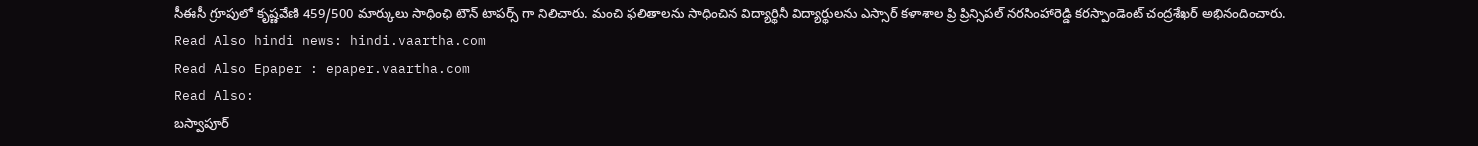సీఈసీ గ్రూపులో కృష్ణవేణి 459/500 మార్కులు సాధింఛి టౌన్ టాపర్స్ గా నిలిచారు. మంచి ఫలితాలను సాధించిన విద్యార్థినీ విద్యార్థులను ఎస్సార్ కళాశాల ప్రి ప్రిన్సిపల్ నరసింహారెడ్డి కరస్పాండెంట్ చంద్రశేఖర్ అభినందించారు.
Read Also hindi news: hindi.vaartha.com
Read Also Epaper : epaper.vaartha.com
Read Also:
బస్వాపూర్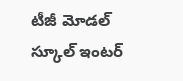టీజీ మోడల్ స్కూల్ ఇంటర్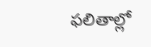ఫలితాల్లో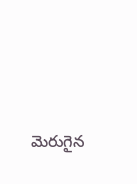మెరుగైన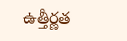ఉత్తీర్ణత